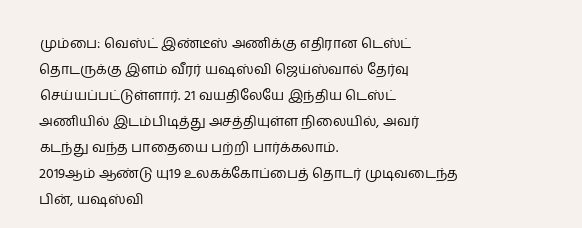மும்பை: வெஸ்ட் இண்டீஸ் அணிக்கு எதிரான டெஸ்ட் தொடருக்கு இளம் வீரர் யஷஸ்வி ஜெய்ஸ்வால் தேர்வு செய்யப்பட்டுள்ளார். 21 வயதிலேயே இந்திய டெஸ்ட் அணியில் இடம்பிடித்து அசத்தியுள்ள நிலையில், அவர் கடந்து வந்த பாதையை பற்றி பார்க்கலாம்.
2019ஆம் ஆண்டு யு19 உலகக்கோப்பைத் தொடர் முடிவடைந்த பின், யஷஸ்வி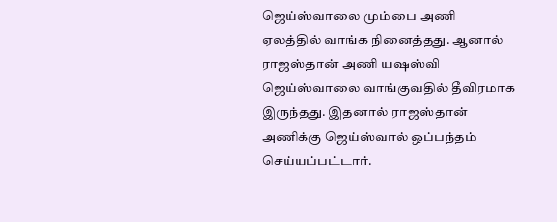ஜெய்ஸ்வாலை மும்பை அணி ஏலத்தில் வாங்க நினைத்தது. ஆனால் ராஜஸ்தான் அணி யஷஸ்வி ஜெய்ஸ்வாலை வாங்குவதில் தீவிரமாக இருந்தது. இதனால் ராஜஸ்தான் அணிக்கு ஜெய்ஸ்வால் ஒப்பந்தம் செய்யப்பட்டார்.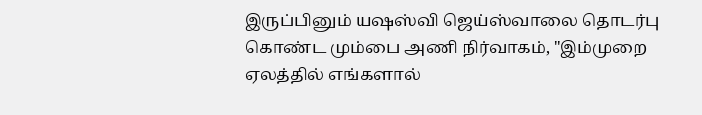இருப்பினும் யஷஸ்வி ஜெய்ஸ்வாலை தொடர்பு கொண்ட மும்பை அணி நிர்வாகம், "இம்முறை ஏலத்தில் எங்களால்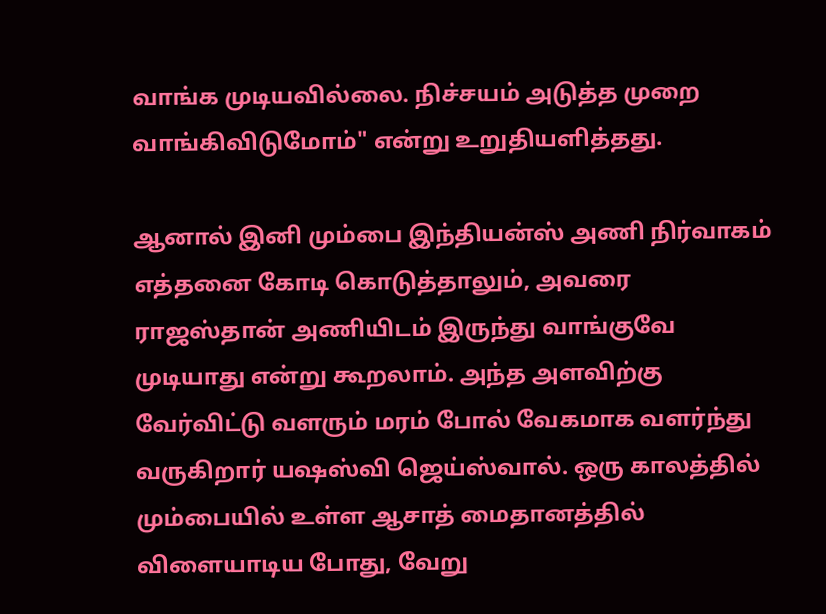வாங்க முடியவில்லை. நிச்சயம் அடுத்த முறை வாங்கிவிடுமோம்" என்று உறுதியளித்தது.

ஆனால் இனி மும்பை இந்தியன்ஸ் அணி நிர்வாகம் எத்தனை கோடி கொடுத்தாலும், அவரை ராஜஸ்தான் அணியிடம் இருந்து வாங்குவே முடியாது என்று கூறலாம். அந்த அளவிற்கு வேர்விட்டு வளரும் மரம் போல் வேகமாக வளர்ந்து வருகிறார் யஷஸ்வி ஜெய்ஸ்வால். ஒரு காலத்தில் மும்பையில் உள்ள ஆசாத் மைதானத்தில் விளையாடிய போது, வேறு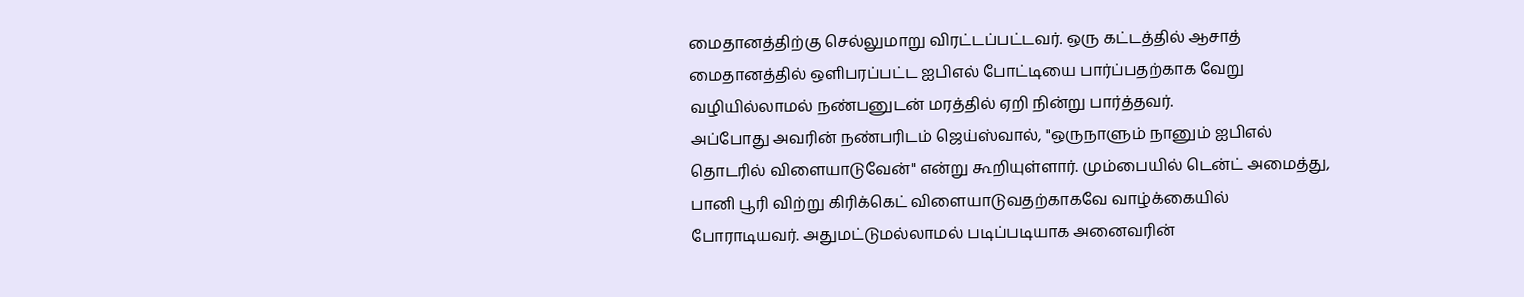மைதானத்திற்கு செல்லுமாறு விரட்டப்பட்டவர். ஒரு கட்டத்தில் ஆசாத் மைதானத்தில் ஒளிபரப்பட்ட ஐபிஎல் போட்டியை பார்ப்பதற்காக வேறு வழியில்லாமல் நண்பனுடன் மரத்தில் ஏறி நின்று பார்த்தவர்.
அப்போது அவரின் நண்பரிடம் ஜெய்ஸ்வால், "ஒருநாளும் நானும் ஐபிஎல் தொடரில் விளையாடுவேன்" என்று கூறியுள்ளார். மும்பையில் டென்ட் அமைத்து, பானி பூரி விற்று கிரிக்கெட் விளையாடுவதற்காகவே வாழ்க்கையில் போராடியவர். அதுமட்டுமல்லாமல் படிப்படியாக அனைவரின்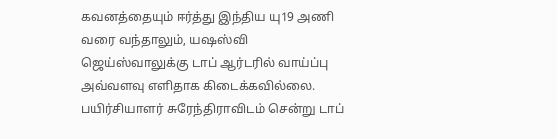கவனத்தையும் ஈர்த்து இந்திய யு19 அணி வரை வந்தாலும், யஷஸ்வி ஜெய்ஸ்வாலுக்கு டாப் ஆர்டரில் வாய்ப்பு அவ்வளவு எளிதாக கிடைக்கவில்லை. பயிர்சியாளர் சுரேந்திராவிடம் சென்று டாப்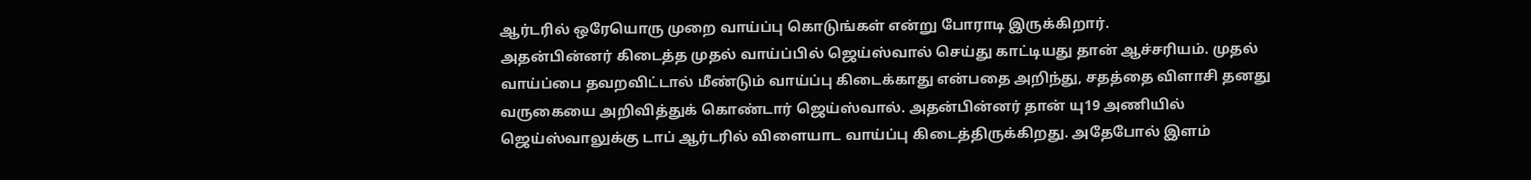ஆர்டரில் ஒரேயொரு முறை வாய்ப்பு கொடுங்கள் என்று போராடி இருக்கிறார்.
அதன்பின்னர் கிடைத்த முதல் வாய்ப்பில் ஜெய்ஸ்வால் செய்து காட்டியது தான் ஆச்சரியம். முதல் வாய்ப்பை தவறவிட்டால் மீண்டும் வாய்ப்பு கிடைக்காது என்பதை அறிந்து, சதத்தை விளாசி தனது வருகையை அறிவித்துக் கொண்டார் ஜெய்ஸ்வால். அதன்பின்னர் தான் யு19 அணியில் ஜெய்ஸ்வாலுக்கு டாப் ஆர்டரில் விளையாட வாய்ப்பு கிடைத்திருக்கிறது. அதேபோல் இளம்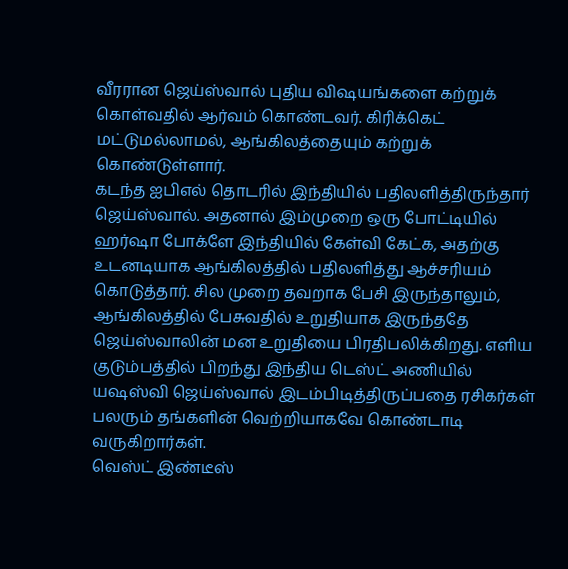வீரரான ஜெய்ஸ்வால் புதிய விஷயங்களை கற்றுக் கொள்வதில் ஆர்வம் கொண்டவர். கிரிக்கெட் மட்டுமல்லாமல், ஆங்கிலத்தையும் கற்றுக் கொண்டுள்ளார்.
கடந்த ஐபிஎல் தொடரில் இந்தியில் பதிலளித்திருந்தார் ஜெய்ஸ்வால். அதனால் இம்முறை ஒரு போட்டியில் ஹர்ஷா போக்ளே இந்தியில் கேள்வி கேட்க, அதற்கு உடனடியாக ஆங்கிலத்தில் பதிலளித்து ஆச்சரியம் கொடுத்தார். சில முறை தவறாக பேசி இருந்தாலும், ஆங்கிலத்தில் பேசுவதில் உறுதியாக இருந்ததே ஜெய்ஸ்வாலின் மன உறுதியை பிரதிபலிக்கிறது. எளிய குடும்பத்தில் பிறந்து இந்திய டெஸ்ட் அணியில் யஷஸ்வி ஜெய்ஸ்வால் இடம்பிடித்திருப்பதை ரசிகர்கள் பலரும் தங்களின் வெற்றியாகவே கொண்டாடி வருகிறார்கள்.
வெஸ்ட் இண்டீஸ்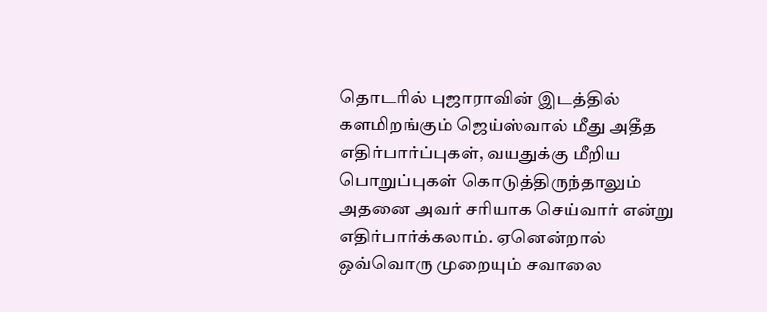தொடரில் புஜாராவின் இடத்தில் களமிறங்கும் ஜெய்ஸ்வால் மீது அதீத எதிர்பார்ப்புகள், வயதுக்கு மீறிய பொறுப்புகள் கொடுத்திருந்தாலும் அதனை அவர் சரியாக செய்வார் என்று எதிர்பார்க்கலாம். ஏனென்றால் ஒவ்வொரு முறையும் சவாலை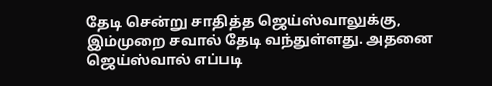தேடி சென்று சாதித்த ஜெய்ஸ்வாலுக்கு, இம்முறை சவால் தேடி வந்துள்ளது. அதனை ஜெய்ஸ்வால் எப்படி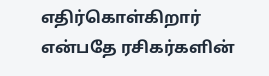எதிர்கொள்கிறார் என்பதே ரசிகர்களின்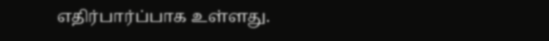எதிர்பார்ப்பாக உள்ளது.